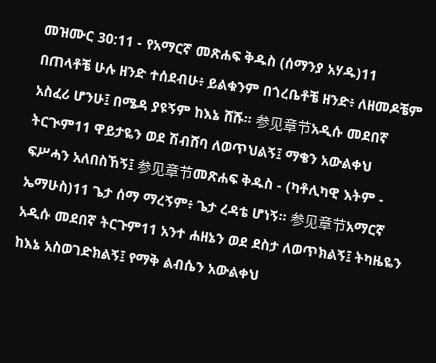መዝሙር 30:11 - የአማርኛ መጽሐፍ ቅዱስ (ሰማንያ አሃዱ)11 በጠላቶቼ ሁሉ ዘንድ ተሰደብሁ፥ ይልቁንም በጎረቤቶቼ ዘንድ፥ ለዘመዶቼም አስፈሪ ሆንሁ፤ በሜዳ ያዩኝም ከእኔ ሸሹ። 参见章节አዲሱ መደበኛ ትርጒም11 ዋይታዬን ወደ ሽብሸባ ለወጥህልኝ፤ ማቄን አውልቀህ ፍሥሓን አለበስኸኝ፤ 参见章节መጽሐፍ ቅዱስ - (ካቶሊካዊ እትም - ኤማሁስ)11 ጌታ ሰማ ማረኝም፥ ጌታ ረዳቴ ሆነኝ። 参见章节አማርኛ አዲሱ መደበኛ ትርጉም11 አንተ ሐዘኔን ወደ ደስታ ለወጥክልኝ፤ ትካዜዬን ከእኔ አስወገድክልኝ፤ የማቅ ልብሴን አውልቀህ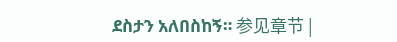ደስታን አለበስከኝ። 参见章节 |